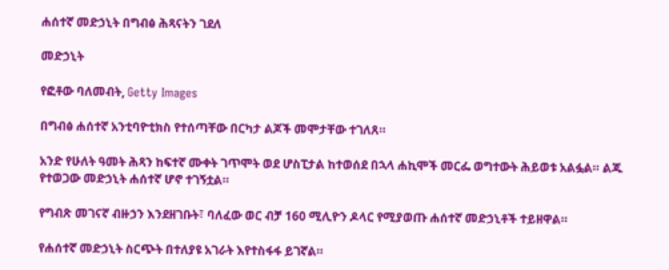ሐሰተኛ መድኃኒት በግብፅ ሕጻናትን ገደለ

መድኃኒት

የፎቶው ባለመብት, Getty Images

በግብፅ ሐሰተኛ አንቲባዮቲክስ የተሰጣቸው በርካታ ልጆች መሞታቸው ተገለጸ።

አንድ የሁለት ዓመት ሕጻን ከፍተኛ ሙቀት ገጥሞት ወደ ሆስፒታል ከተወሰደ በኋላ ሐኪሞች መርፌ ወግተውት ሕይወቱ አልፏል። ልጁ የተወጋው መድኃኒት ሐሰተኛ ሆኖ ተገኝቷል።

የግብጽ መገናኛ ብዙኃን እንደዘገቡት፣ ባለፈው ወር ብቻ 160 ሚሊዮን ዶላር የሚያወጡ ሐሰተኛ መድኃኒቶች ተይዘዋል።

የሐሰተኛ መድኃኒት ስርጭት በተለያዩ አገራት እየተስፋፋ ይገኛል።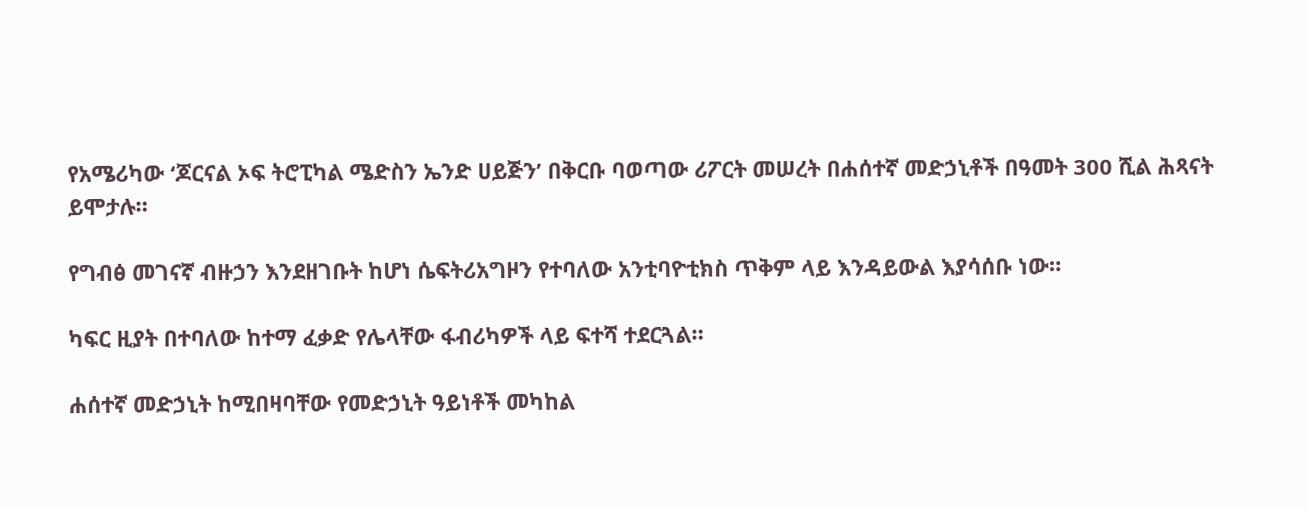የአሜሪካው ‘ጆርናል ኦፍ ትሮፒካል ሜድስን ኤንድ ሀይጅን’ በቅርቡ ባወጣው ሪፖርት መሠረት በሐሰተኛ መድኃኒቶች በዓመት 300 ሺል ሕጻናት ይሞታሉ።

የግብፅ መገናኛ ብዙኃን እንደዘገቡት ከሆነ ሴፍትሪአግዞን የተባለው አንቲባዮቲክስ ጥቅም ላይ እንዳይውል እያሳሰቡ ነው።

ካፍር ዚያት በተባለው ከተማ ፈቃድ የሌላቸው ፋብሪካዎች ላይ ፍተሻ ተደርጓል።

ሐሰተኛ መድኃኒት ከሚበዛባቸው የመድኃኒት ዓይነቶች መካከል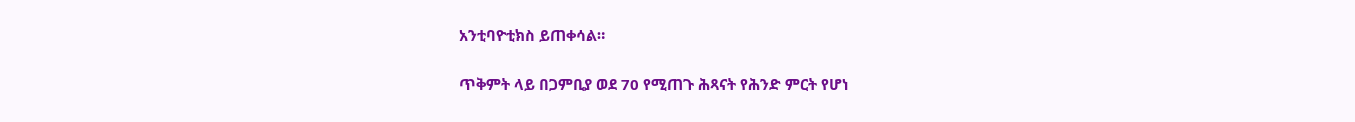አንቲባዮቲክስ ይጠቀሳል።

ጥቅምት ላይ በጋምቢያ ወደ 70 የሚጠጉ ሕጻናት የሕንድ ምርት የሆነ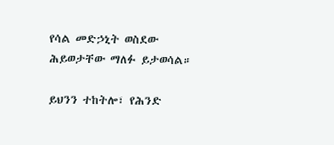የሳል መድኃኒት ወስደው ሕይወታቸው ማለፉ ይታወሳል።

ይህንን ተከትሎ፣ የሕንድ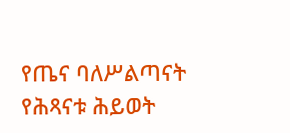የጤና ባለሥልጣናት የሕጻናቱ ሕይወት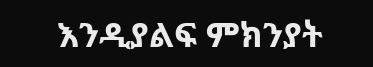እንዲያልፍ ምክንያት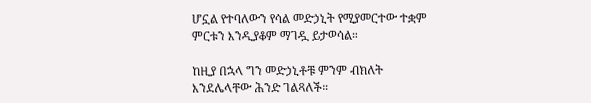ሆኗል የተባለውን የሳል መድኃኒት የሚያመርተው ተቋም ምርቱን እንዲያቆም ማገዷ ይታወሳል።

ከዚያ በኋላ ግን መድኃኒቶቹ ምንም ብክለት እንደሌላቸው ሕንድ ገልጻለች።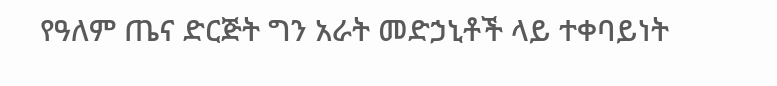የዓለም ጤና ድርጅት ግን አራት መድኃኒቶች ላይ ተቀባይነት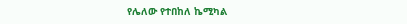የሌለው የተበከለ ኬሚካል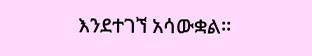እንደተገኘ አሳውቋል።